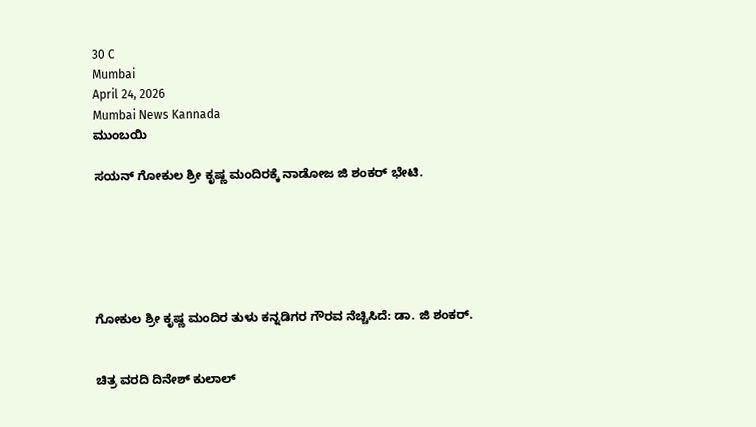30 C
Mumbai
April 24, 2026
Mumbai News Kannada
ಮುಂಬಯಿ

ಸಯನ್ ಗೋಕುಲ ಶ್ರೀ ಕೃಷ್ಣ ಮಂದಿರಕ್ಕೆ ನಾಡೋಜ ಜಿ ಶಂಕರ್ ಭೇಟಿ.






ಗೋಕುಲ ಶ್ರೀ ಕೃಷ್ಣ ಮಂದಿರ ತುಳು ಕನ್ನಡಿಗರ ಗೌರವ ನೆಚ್ಚಿಸಿದೆ: ಡಾ. ಜಿ ಶಂಕರ್.


ಚಿತ್ರ ವರದಿ ದಿನೇಶ್ ಕುಲಾಲ್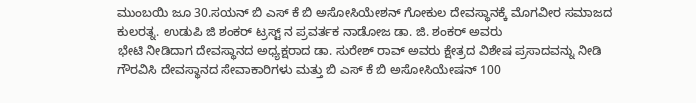ಮುಂಬಯಿ ಜೂ 30.ಸಯನ್ ಬಿ ಎಸ್ ಕೆ ಬಿ ಅಸೋಸಿಯೇಶನ್ ಗೋಕುಲ ದೇವಸ್ಥಾನಕ್ಕೆ ಮೊಗವೀರ ಸಮಾಜದ ಕುಲರತ್ನ. ಉಡುಪಿ ಜಿ ಶಂಕರ್ ಟ್ರಸ್ಟ್ ನ ಪ್ರವರ್ತಕ ನಾಡೋಜ ಡಾ. ಜಿ. ಶಂಕರ್ ಅವರು
ಭೇಟಿ ನೀಡಿದಾಗ ದೇವಸ್ಥಾನದ ಅಧ್ಯಕ್ಷರಾದ ಡಾ. ಸುರೇಶ್ ರಾವ್ ಅವರು ಕ್ಷೇತ್ರದ ವಿಶೇಷ ಪ್ರಸಾದವನ್ನು ನೀಡಿ ಗೌರವಿಸಿ ದೇವಸ್ಥಾನದ ಸೇವಾಕಾರಿಗಳು ಮತ್ತು ಬಿ ಎಸ್ ಕೆ ಬಿ ಅಸೋಸಿಯೇಷನ್ 100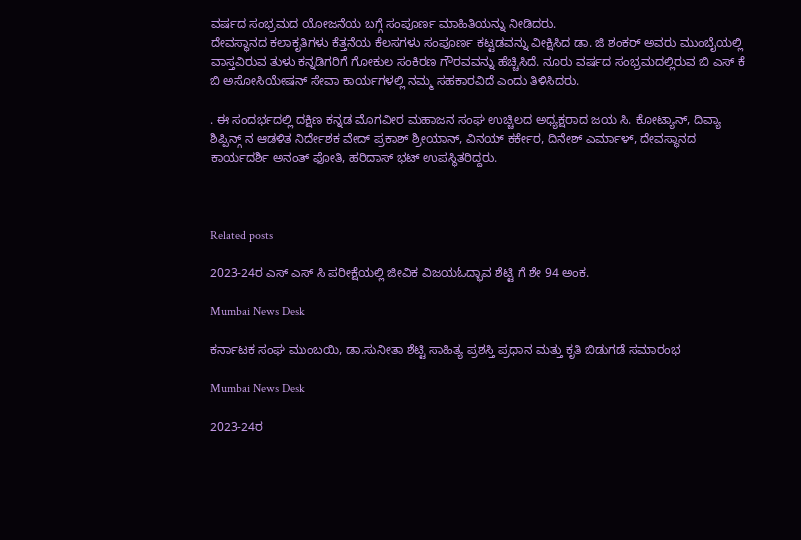ವರ್ಷದ ಸಂಭ್ರಮದ ಯೋಜನೆಯ ಬಗ್ಗೆ ಸಂಪೂರ್ಣ ಮಾಹಿತಿಯನ್ನು ನೀಡಿದರು.
ದೇವಸ್ಥಾನದ ಕಲಾಕೃತಿಗಳು ಕೆತ್ತನೆಯ ಕೆಲಸಗಳು ಸಂಪೂರ್ಣ ಕಟ್ಟಡವನ್ನು ವೀಕ್ಷಿಸಿದ ಡಾ. ಜಿ ಶಂಕರ್ ಅವರು ಮುಂಬೈಯಲ್ಲಿ ವಾಸ್ತವಿರುವ ತುಳು ಕನ್ನಡಿಗರಿಗೆ ಗೋಕುಲ ಸಂಕಿರಣ ಗೌರವವನ್ನು ಹೆಚ್ಚಿಸಿದೆ. ನೂರು ವರ್ಷದ ಸಂಭ್ರಮದಲ್ಲಿರುವ ಬಿ ಎಸ್ ಕೆ ಬಿ ಅಸೋಸಿಯೇಷನ್ ಸೇವಾ ಕಾರ್ಯಗಳಲ್ಲಿ ನಮ್ಮ ಸಹಕಾರವಿದೆ ಎಂದು ತಿಳಿಸಿದರು.

. ಈ ಸಂದರ್ಭದಲ್ಲಿ ದಕ್ಷಿಣ ಕನ್ನಡ ಮೊಗವೀರ ಮಹಾಜನ ಸಂಘ ಉಚ್ಚಿಲದ ಅಧ್ಯಕ್ಷರಾದ ಜಯ ಸಿ. ಕೋಟ್ಯಾನ್, ದಿವ್ಯಾ ಶಿಪ್ಪಿನ್ಗ್ ನ ಆಡಳಿತ ನಿರ್ದೇಶಕ ವೇದ್ ಪ್ರಕಾಶ್ ಶ್ರೀಯಾನ್, ವಿನಯ್ ಕರ್ಕೇರ, ದಿನೇಶ್ ಎರ್ಮಾಳ್, ದೇವಸ್ಥಾನದ ಕಾರ್ಯದರ್ಶಿ ಅನಂತ್ ಫೋತಿ, ಹರಿದಾಸ್ ಭಟ್ ಉಪಸ್ಥಿತರಿದ್ದರು.



Related posts

2023-24ರ ಎಸ್ ಎಸ್ ಸಿ ಪರೀಕ್ಷೆಯಲ್ಲಿ ಜೀವಿಕ ವಿಜಯಓದ್ಭಾವ ಶೆಟ್ಟಿ ಗೆ ಶೇ 94 ಅಂಕ.

Mumbai News Desk

ಕರ್ನಾಟಕ ಸಂಘ ಮುಂಬಯಿ, ಡಾ.ಸುನೀತಾ ಶೆಟ್ಟಿ ಸಾಹಿತ್ಯ ಪ್ರಶಸ್ತಿ ಪ್ರಧಾನ ಮತ್ತು ಕೃತಿ ಬಿಡುಗಡೆ ಸಮಾರಂಭ

Mumbai News Desk

2023-24ರ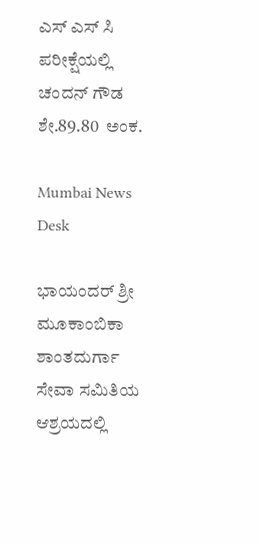ಎಸ್ ಎಸ್ ಸಿ ಪರೀಕ್ಷೆಯಲ್ಲಿ   ಚಂದನ್ ಗೌಡ ಶೇ.89.80  ಅಂಕ.

Mumbai News Desk

ಭಾಯಂದರ್ ಶ್ರೀ ಮೂಕಾಂಬಿಕಾ ಶಾಂತದುರ್ಗಾ ಸೇವಾ ಸಮಿತಿಯ ಆಶ್ರಯದಲ್ಲಿ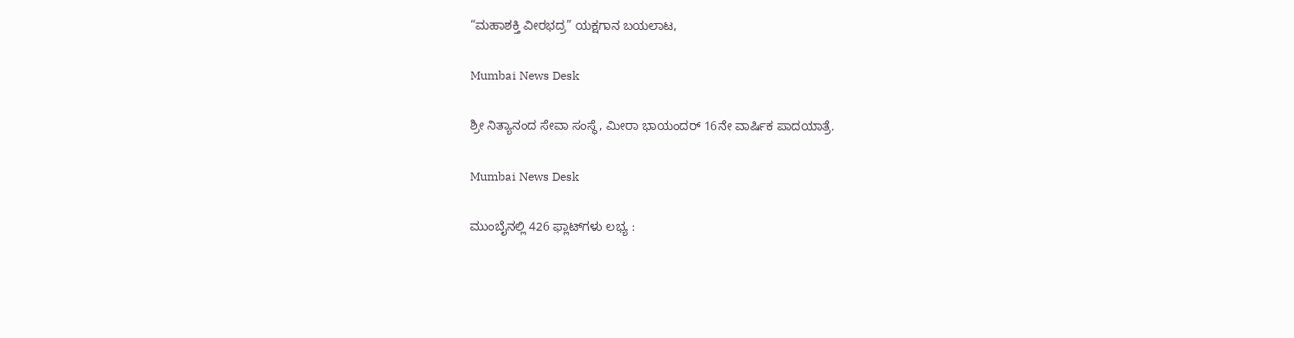“ಮಹಾಶಕ್ತಿ ವೀರಭದ್ರ” ಯಕ್ಷಗಾನ ಬಯಲಾಟ,

Mumbai News Desk

ಶ್ರೀ ನಿತ್ಯಾನಂದ ಸೇವಾ ಸಂಸ್ಥೆ, ಮೀರಾ ಭಾಯಂದರ್ 16ನೇ ವಾರ್ಷಿಕ ಪಾದಯಾತ್ರೆ.

Mumbai News Desk

ಮುಂಬೈನಲ್ಲಿ 426 ಫ್ಲಾಟ್‌ಗಳು ಲಭ್ಯ :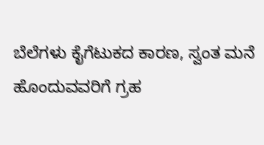ಬೆಲೆಗಳು ಕೈಗೆಟುಕದ ಕಾರಣ, ಸ್ವಂತ ಮನೆ ಹೊಂದುವವರಿಗೆ ಗ್ರಹ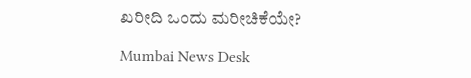ಖರೀದಿ ಒಂದು ಮರೀಚಿಕೆಯೇ?

Mumbai News Desk